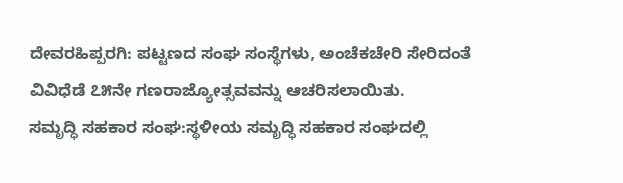ದೇವರಹಿಪ್ಪರಗಿ: ಪಟ್ಟಣದ ಸಂಘ ಸಂಸ್ಥೆಗಳು, ಅಂಚೆಕಚೇರಿ ಸೇರಿದಂತೆ ವಿವಿಧೆಡೆ ೭೫ನೇ ಗಣರಾಜ್ಯೋತ್ಸವವನ್ನು ಆಚರಿಸಲಾಯಿತು.
ಸಮೃದ್ಧಿ ಸಹಕಾರ ಸಂಘ:ಸ್ಥಳೀಯ ಸಮೃದ್ಧಿ ಸಹಕಾರ ಸಂಘದಲ್ಲಿ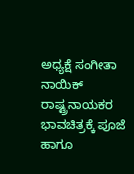ಅಧ್ಯಕ್ಷೆ ಸಂಗೀತಾ ನಾಯಿಕ್ ರಾಷ್ಟ್ರನಾಯಕರ ಭಾವಚಿತ್ರಕ್ಕೆ ಪೂಜೆ ಹಾಗೂ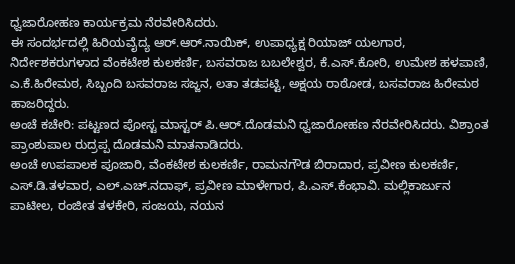ಧ್ವಜಾರೋಹಣ ಕಾರ್ಯಕ್ರಮ ನೆರವೇರಿಸಿದರು.
ಈ ಸಂದರ್ಭದಲ್ಲಿ ಹಿರಿಯವೈದ್ಯ ಆರ್.ಆರ್.ನಾಯಿಕ್, ಉಪಾಧ್ಯಕ್ಷ ರಿಯಾಜ್ ಯಲಗಾರ, ನಿರ್ದೇಶಕರುಗಳಾದ ವೆಂಕಟೇಶ ಕುಲಕರ್ಣಿ, ಬಸವರಾಜ ಬಬಲೇಶ್ವರ, ಕೆ.ಎಸ್.ಕೋರಿ, ಉಮೇಶ ಹಳಪಾಣಿ, ಎ.ಕೆ.ಹಿರೇಮಠ, ಸಿಬ್ಬಂದಿ ಬಸವರಾಜ ಸಜ್ಜನ, ಲತಾ ತಡಪಟ್ಟಿ, ಅಕ್ಷಯ ರಾಠೋಡ, ಬಸವರಾಜ ಹಿರೇಮಠ ಹಾಜರಿದ್ದರು.
ಅಂಚೆ ಕಚೇರಿ: ಪಟ್ಟಣದ ಪೋಸ್ಟ ಮಾಸ್ಟರ್ ಪಿ.ಆರ್.ದೊಡಮನಿ ಧ್ವಜಾರೋಹಣ ನೆರವೇರಿಸಿದರು. ವಿಶ್ರಾಂತ ಪ್ರಾಂಶುಪಾಲ ರುದ್ರಪ್ಪ ದೊಡಮನಿ ಮಾತನಾಡಿದರು.
ಅಂಚೆ ಉಪಪಾಲಕ ಪೂಜಾರಿ, ವೆಂಕಟೇಶ ಕುಲಕರ್ಣಿ, ರಾಮನಗೌಡ ಬಿರಾದಾರ, ಪ್ರವೀಣ ಕುಲಕರ್ಣಿ, ಎಸ್.ಡಿ.ತಳವಾರ, ಎಲ್.ಎಚ್.ನದಾಫ್, ಪ್ರವೀಣ ಮಾಳೇಗಾರ, ಪಿ.ಎಸ್.ಕೆಂಭಾವಿ. ಮಲ್ಲಿಕಾರ್ಜುನ ಪಾಟೀಲ, ರಂಜೀತ ತಳಕೇರಿ, ಸಂಜಯ, ನಯನ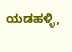ಯಡಹಳ್ಳಿ,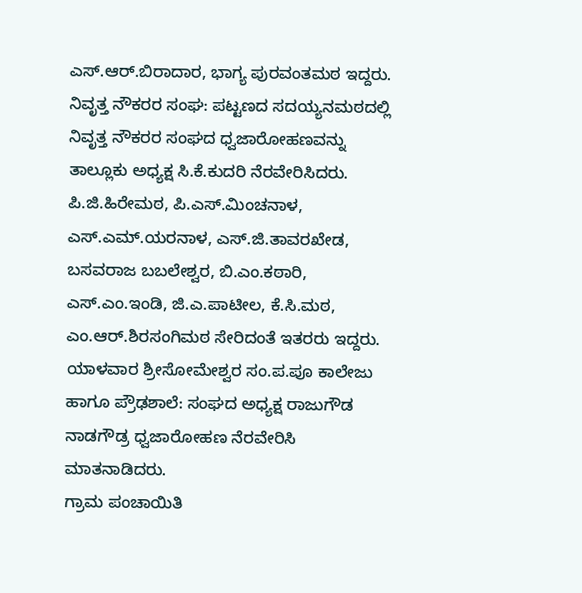ಎಸ್.ಆರ್.ಬಿರಾದಾರ, ಭಾಗ್ಯ ಪುರವಂತಮಠ ಇದ್ದರು.
ನಿವೃತ್ತ ನೌಕರರ ಸಂಘ: ಪಟ್ಟಣದ ಸದಯ್ಯನಮಠದಲ್ಲಿ ನಿವೃತ್ತ ನೌಕರರ ಸಂಘದ ಧ್ವಜಾರೋಹಣವನ್ನು ತಾಲ್ಲೂಕು ಅಧ್ಯಕ್ಷ ಸಿ.ಕೆ.ಕುದರಿ ನೆರವೇರಿಸಿದರು.
ಪಿ.ಜಿ.ಹಿರೇಮಠ, ಪಿ.ಎಸ್.ಮಿಂಚನಾಳ, ಎಸ್.ಎಮ್.ಯರನಾಳ, ಎಸ್.ಜಿ.ತಾವರಖೇಡ, ಬಸವರಾಜ ಬಬಲೇಶ್ವರ, ಬಿ.ಎಂ.ಕಠಾರಿ, ಎಸ್.ಎಂ.ಇಂಡಿ, ಜಿ.ಎ.ಪಾಟೀಲ, ಕೆ.ಸಿ.ಮಠ, ಎಂ.ಆರ್.ಶಿರಸಂಗಿಮಠ ಸೇರಿದಂತೆ ಇತರರು ಇದ್ದರು.
ಯಾಳವಾರ ಶ್ರೀಸೋಮೇಶ್ವರ ಸಂ.ಪ.ಪೂ ಕಾಲೇಜು ಹಾಗೂ ಪ್ರೌಢಶಾಲೆ: ಸಂಘದ ಅಧ್ಯಕ್ಷ ರಾಜುಗೌಡ ನಾಡಗೌಡ್ರ ಧ್ವಜಾರೋಹಣ ನೆರವೇರಿಸಿ ಮಾತನಾಡಿದರು.
ಗ್ರಾಮ ಪಂಚಾಯಿತಿ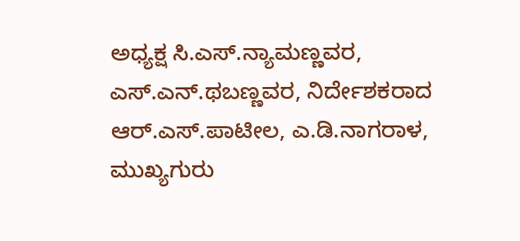ಅಧ್ಯಕ್ಷ ಸಿ.ಎಸ್.ನ್ಯಾಮಣ್ಣವರ, ಎಸ್.ಎನ್.ಥಬಣ್ಣವರ, ನಿರ್ದೇಶಕರಾದ ಆರ್.ಎಸ್.ಪಾಟೀಲ, ಎ.ಡಿ.ನಾಗರಾಳ, ಮುಖ್ಯಗುರು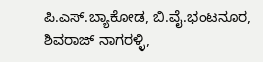ಪಿ.ಎಸ್.ಬ್ಯಾಕೋಡ, ಬಿ.ವೈ.ಭಂಟನೂರ, ಶಿವರಾಜ್ ನಾಗರಳ್ಳಿ,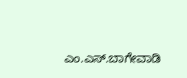ಎಂ.ಎಸ್.ಬಾಗೇವಾಡಿ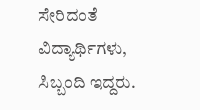ಸೇರಿದಂತೆ ವಿದ್ಯಾರ್ಥಿಗಳು, ಸಿಬ್ಬಂದಿ ಇದ್ದರು.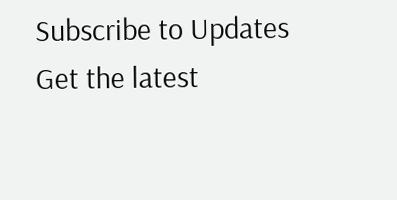Subscribe to Updates
Get the latest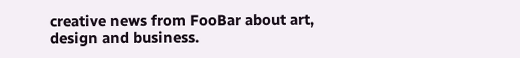creative news from FooBar about art, design and business.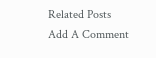Related Posts
Add A Comment